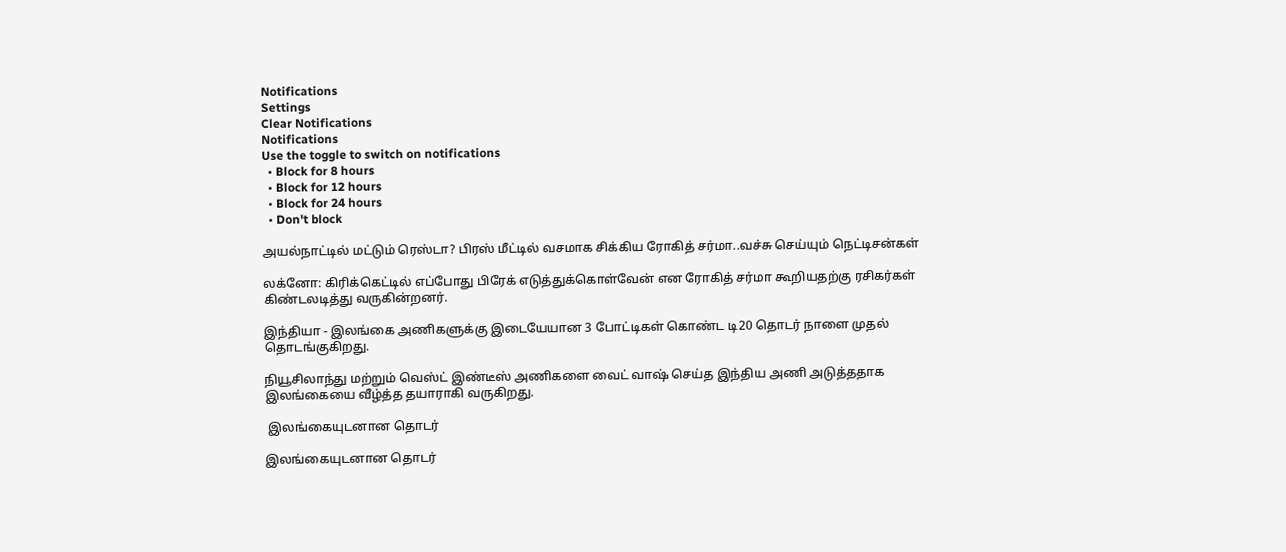Notifications
Settings
Clear Notifications
Notifications
Use the toggle to switch on notifications
  • Block for 8 hours
  • Block for 12 hours
  • Block for 24 hours
  • Don't block

அயல்நாட்டில் மட்டும் ரெஸ்டா? பிரஸ் மீட்டில் வசமாக சிக்கிய ரோகித் சர்மா..வச்சு செய்யும் நெட்டிசன்கள்

லக்னோ: கிரிக்கெட்டில் எப்போது பிரேக் எடுத்துக்கொள்வேன் என ரோகித் சர்மா கூறியதற்கு ரசிகர்கள் கிண்டலடித்து வருகின்றனர்.

இந்தியா - இலங்கை அணிகளுக்கு இடையேயான 3 போட்டிகள் கொண்ட டி20 தொடர் நாளை முதல் தொடங்குகிறது.

நியூசிலாந்து மற்றும் வெஸ்ட் இண்டீஸ் அணிகளை வைட் வாஷ் செய்த இந்திய அணி அடுத்ததாக இலங்கையை வீழ்த்த தயாராகி வருகிறது.

 இலங்கையுடனான தொடர்

இலங்கையுடனான தொடர்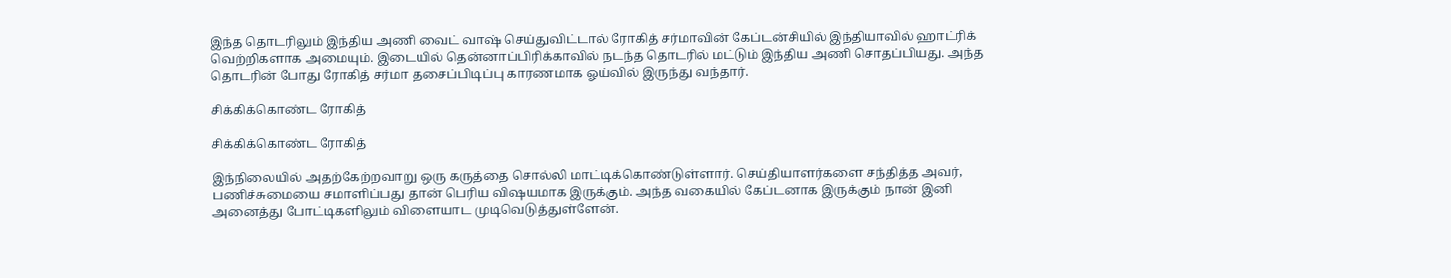இந்த தொடரிலும் இந்திய அணி வைட் வாஷ் செய்துவிட்டால் ரோகித் சர்மாவின் கேப்டன்சியில் இந்தியாவில் ஹாட்ரிக் வெற்றிகளாக அமையும். இடையில் தென்னாப்பிரிக்காவில் நடந்த தொடரில் மட்டும் இந்திய அணி சொதப்பியது. அந்த தொடரின் போது ரோகித் சர்மா தசைப்பிடிப்பு காரணமாக ஓய்வில் இருந்து வந்தார்.

சிக்கிக்கொண்ட ரோகித்

சிக்கிக்கொண்ட ரோகித்

இந்நிலையில் அதற்கேற்றவாறு ஒரு கருத்தை சொல்லி மாட்டிக்கொண்டுள்ளார். செய்தியாளர்களை சந்தித்த அவர், பணிச்சுமையை சமாளிப்பது தான் பெரிய விஷயமாக இருக்கும். அந்த வகையில் கேப்டனாக இருக்கும் நான் இனி அனைத்து போட்டிகளிலும் விளையாட முடிவெடுத்துள்ளேன்.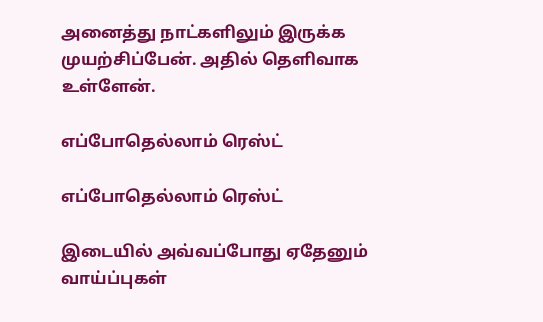அனைத்து நாட்களிலும் இருக்க முயற்சிப்பேன். அதில் தெளிவாக உள்ளேன்.

எப்போதெல்லாம் ரெஸ்ட்

எப்போதெல்லாம் ரெஸ்ட்

இடையில் அவ்வப்போது ஏதேனும் வாய்ப்புகள்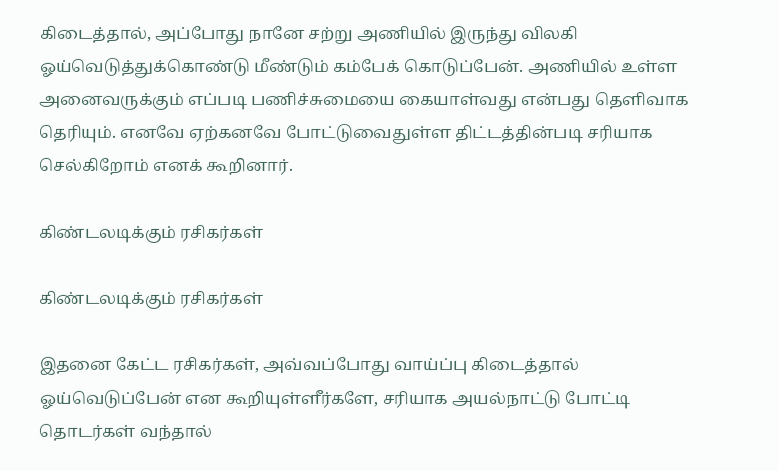கிடைத்தால், அப்போது நானே சற்று அணியில் இருந்து விலகி ஓய்வெடுத்துக்கொண்டு மீண்டும் கம்பேக் கொடுப்பேன். அணியில் உள்ள அனைவருக்கும் எப்படி பணிச்சுமையை கையாள்வது என்பது தெளிவாக தெரியும். எனவே ஏற்கனவே போட்டுவைதுள்ள திட்டத்தின்படி சரியாக செல்கிறோம் எனக் கூறினார்.

கிண்டலடிக்கும் ரசிகர்கள்

கிண்டலடிக்கும் ரசிகர்கள்

இதனை கேட்ட ரசிகர்கள், அவ்வப்போது வாய்ப்பு கிடைத்தால் ஓய்வெடுப்பேன் என கூறியுள்ளீர்களே, சரியாக அயல்நாட்டு போட்டி தொடர்கள் வந்தால்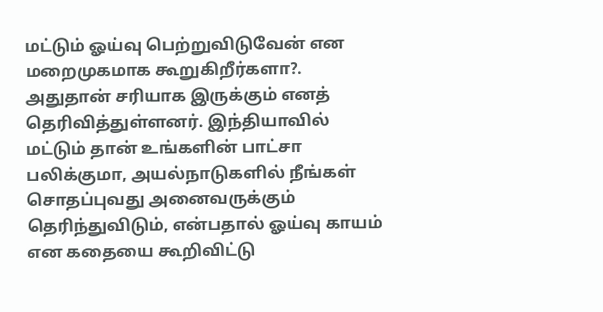மட்டும் ஓய்வு பெற்றுவிடுவேன் என மறைமுகமாக கூறுகிறீர்களா?. அதுதான் சரியாக இருக்கும் எனத் தெரிவித்துள்ளனர். இந்தியாவில் மட்டும் தான் உங்களின் பாட்சா பலிக்குமா, அயல்நாடுகளில் நீங்கள் சொதப்புவது அனைவருக்கும் தெரிந்துவிடும், என்பதால் ஓய்வு காயம் என கதையை கூறிவிட்டு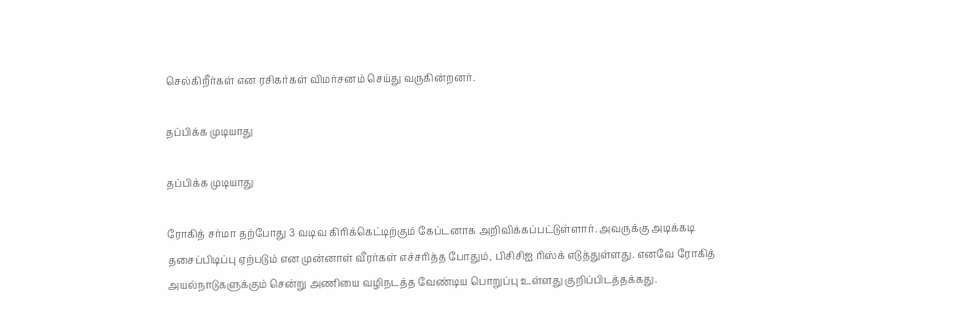செல்கிறீர்கள் என ரசிகர்கள் விமர்சனம் செய்து வருகின்றனர்.

தப்பிக்க முடியாது

தப்பிக்க முடியாது

ரோகித் சர்மா தற்போது 3 வடிவ கிரிக்கெட்டிற்கும் கேப்டனாக அறிவிக்கப்பட்டுள்ளார். அவருக்கு அடிக்கடி தசைப்பிடிப்பு ஏற்படும் என முன்னாள் வீரர்கள் எச்சரித்த போதும், பிசிசிஐ ரிஸ்க் எடுத்துள்ளது. எனவே ரோகித் அயல்நாடுகளுக்கும் சென்று அணியை வழிநடத்த வேண்டிய பொறுப்பு உள்ளது குறிப்பிடத்தக்கது.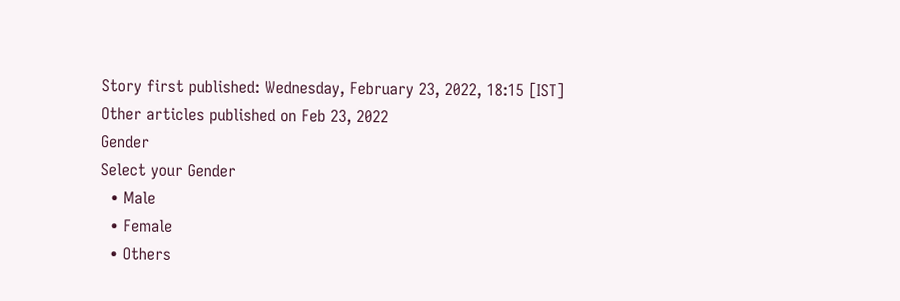Story first published: Wednesday, February 23, 2022, 18:15 [IST]
Other articles published on Feb 23, 2022
Gender
Select your Gender
  • Male
  • Female
  • Others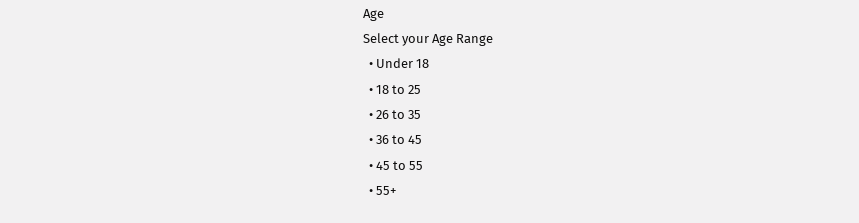Age
Select your Age Range
  • Under 18
  • 18 to 25
  • 26 to 35
  • 36 to 45
  • 45 to 55
  • 55+